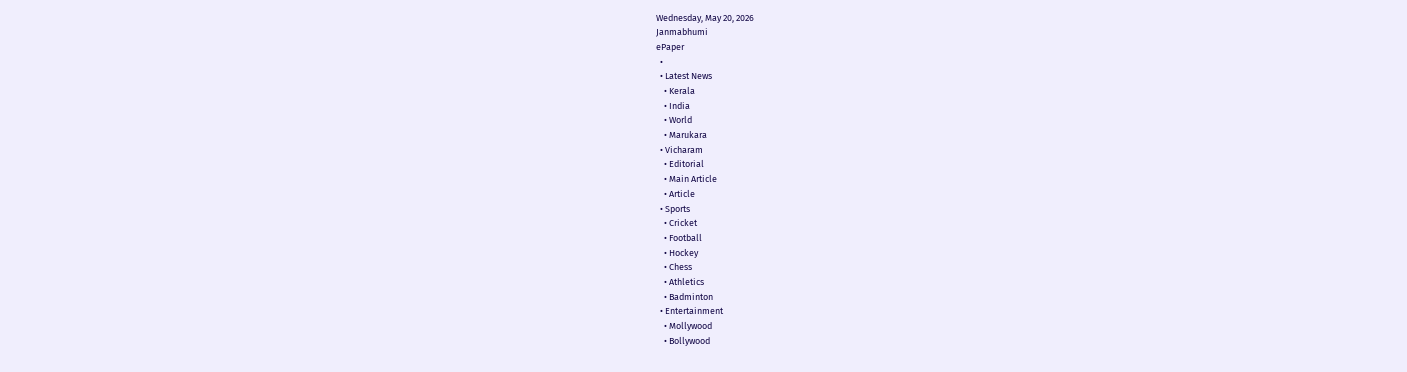Wednesday, May 20, 2026
Janmabhumi
ePaper
  •
  • Latest News
    • Kerala
    • India
    • World
    • Marukara
  • Vicharam
    • Editorial
    • Main Article
    • Article
  • Sports
    • Cricket
    • Football
    • Hockey
    • Chess
    • Athletics
    • Badminton
  • Entertainment
    • Mollywood
    • Bollywood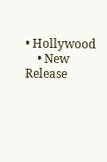• Hollywood
    • New Release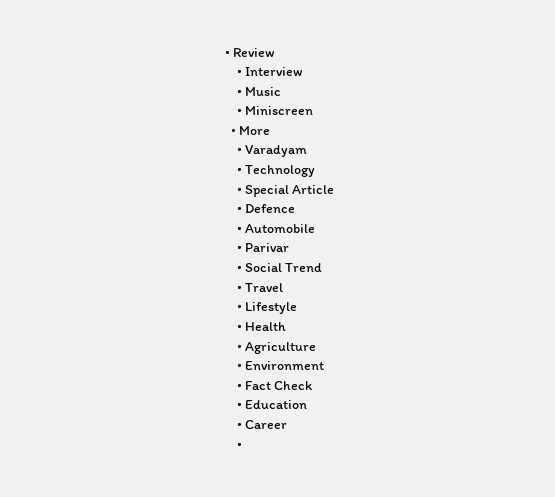• Review
    • Interview
    • Music
    • Miniscreen
  • More
    • Varadyam
    • Technology
    • Special Article
    • Defence
    • Automobile
    • Parivar
    • Social Trend
    • Travel
    • Lifestyle
    • Health
    • Agriculture
    • Environment
    • Fact Check
    • Education
    • Career
    •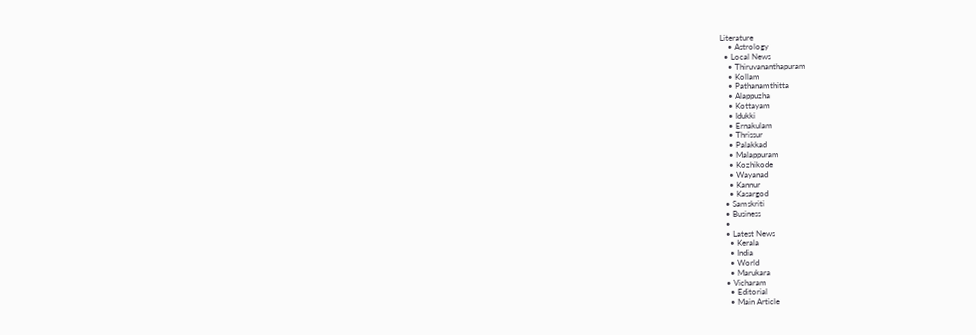Literature
    • Astrology
  • Local News
    • Thiruvananthapuram
    • Kollam
    • Pathanamthitta
    • Alappuzha
    • Kottayam
    • Idukki
    • Ernakulam
    • Thrissur
    • Palakkad
    • Malappuram
    • Kozhikode
    • Wayanad
    • Kannur
    • Kasargod
  • Samskriti
  • Business
  •
  • Latest News
    • Kerala
    • India
    • World
    • Marukara
  • Vicharam
    • Editorial
    • Main Article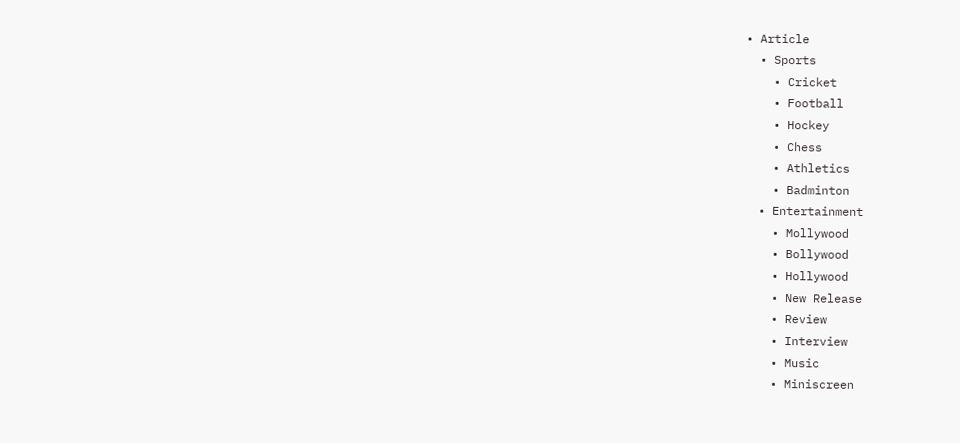• Article
  • Sports
    • Cricket
    • Football
    • Hockey
    • Chess
    • Athletics
    • Badminton
  • Entertainment
    • Mollywood
    • Bollywood
    • Hollywood
    • New Release
    • Review
    • Interview
    • Music
    • Miniscreen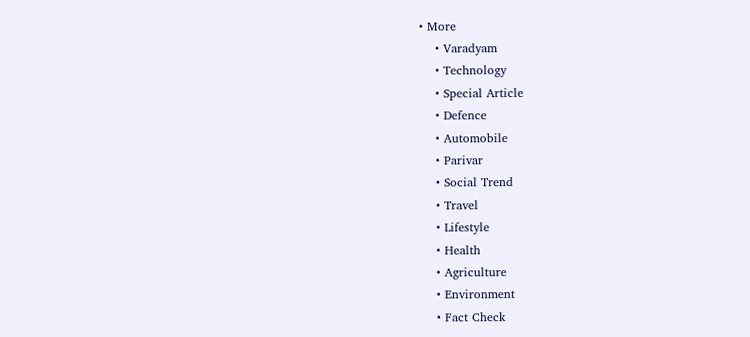• More
    • Varadyam
    • Technology
    • Special Article
    • Defence
    • Automobile
    • Parivar
    • Social Trend
    • Travel
    • Lifestyle
    • Health
    • Agriculture
    • Environment
    • Fact Check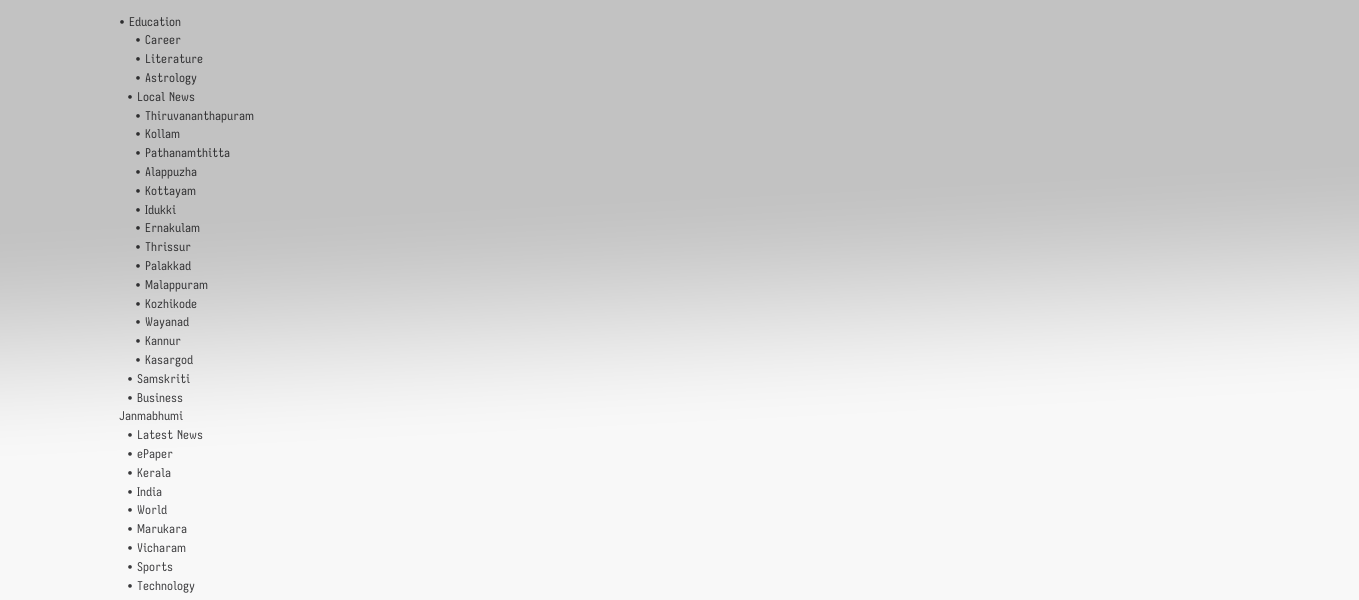• Education
    • Career
    • Literature
    • Astrology
  • Local News
    • Thiruvananthapuram
    • Kollam
    • Pathanamthitta
    • Alappuzha
    • Kottayam
    • Idukki
    • Ernakulam
    • Thrissur
    • Palakkad
    • Malappuram
    • Kozhikode
    • Wayanad
    • Kannur
    • Kasargod
  • Samskriti
  • Business
Janmabhumi
  • Latest News
  • ePaper
  • Kerala
  • India
  • World
  • Marukara
  • Vicharam
  • Sports
  • Technology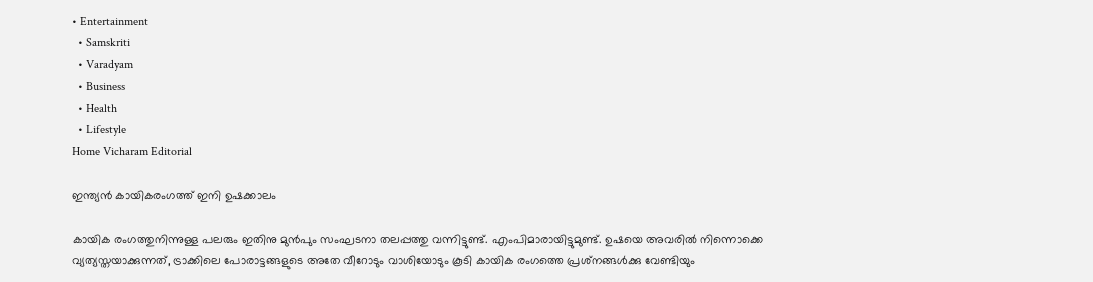• Entertainment
  • Samskriti
  • Varadyam
  • Business
  • Health
  • Lifestyle
Home Vicharam Editorial

ഇന്ത്യന്‍ കായികരംഗത്ത് ഇനി ഉഷക്കാലം

കായിക രംഗത്തുനിന്നുള്ള പലരും ഇതിനു മുന്‍പും സംഘടനാ തലപ്പത്തു വന്നിട്ടുണ്ട്. എംപിമാരായിട്ടുമുണ്ട്. ഉഷയെ അവരില്‍ നിന്നൊക്കെ വ്യത്യസ്തയാക്കുന്നത്, ട്രാക്കിലെ പോരാട്ടങ്ങളുടെ അതേ വീറോടും വാശിയോടും കൂടി കായിക രംഗത്തെ പ്രശ്‌നങ്ങള്‍ക്കു വേണ്ടിയും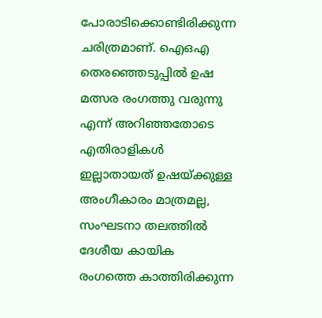പോരാടിക്കൊണ്ടിരിക്കുന്ന ചരിത്രമാണ്. ഐഒഎ തെരഞ്ഞെടുപ്പില്‍ ഉഷ മത്സര രംഗത്തു വരുന്നു എന്ന് അറിഞ്ഞതോടെ എതിരാളികള്‍ ഇല്ലാതായത് ഉഷയ്‌ക്കുള്ള അംഗീകാരം മാത്രമല്ല, സംഘടനാ തലത്തില്‍ ദേശീയ കായിക രംഗത്തെ കാത്തിരിക്കുന്ന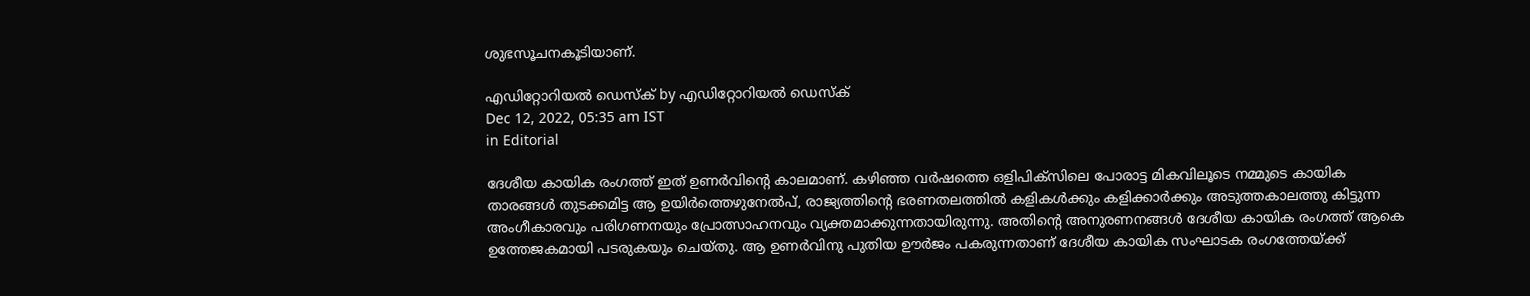ശുഭസൂചനകൂടിയാണ്.

എഡിറ്റോറിയൽ ഡെസ്ക് by എഡിറ്റോറിയൽ ഡെസ്ക്
Dec 12, 2022, 05:35 am IST
in Editorial

ദേശീയ കായിക രംഗത്ത് ഇത് ഉണര്‍വിന്റെ കാലമാണ്. കഴിഞ്ഞ വര്‍ഷത്തെ ഒളിപിക്‌സിലെ പോരാട്ട മികവിലൂടെ നമ്മുടെ കായിക താരങ്ങള്‍ തുടക്കമിട്ട ആ ഉയിര്‍ത്തെഴുനേല്‍പ്, രാജ്യത്തിന്റെ ഭരണതലത്തില്‍ കളികള്‍ക്കും കളിക്കാര്‍ക്കും അടുത്തകാലത്തു കിട്ടുന്ന അംഗീകാരവും പരിഗണനയും പ്രോത്സാഹനവും വ്യക്തമാക്കുന്നതായിരുന്നു. അതിന്റെ അനുരണനങ്ങള്‍ ദേശീയ കായിക രംഗത്ത് ആകെ ഉത്തേജകമായി പടരുകയും ചെയ്തു. ആ ഉണര്‍വിനു പുതിയ ഊര്‍ജം പകരുന്നതാണ് ദേശീയ കായിക സംഘാടക രംഗത്തേയ്‌ക്ക്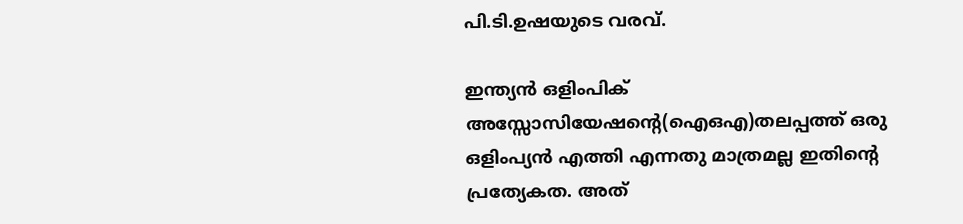പി.ടി.ഉഷയുടെ വരവ്.

ഇന്ത്യന്‍ ഒളിംപിക് അസ്സോസിയേഷന്റെ(ഐഒഎ)തലപ്പത്ത് ഒരു ഒളിംപ്യന്‍ എത്തി എന്നതു മാത്രമല്ല ഇതിന്റെ പ്രത്യേകത. അത്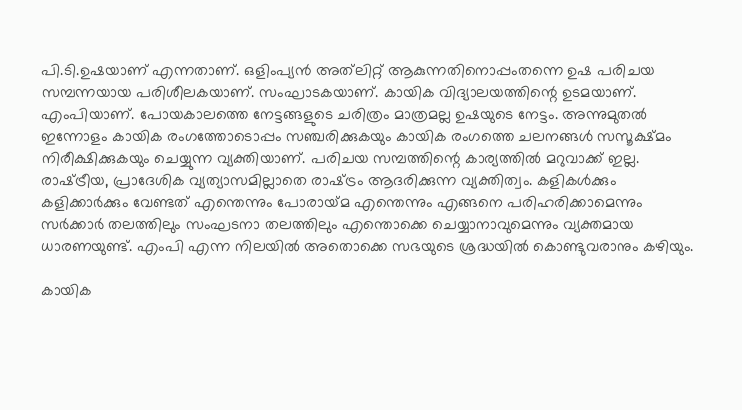പി.ടി.ഉഷയാണ് എന്നതാണ്. ഒളിംപ്യന്‍ അത്‌ലിറ്റ് ആകുന്നതിനൊപ്പംതന്നെ ഉഷ പരിചയ സമ്പന്നയായ പരിശീലകയാണ്. സംഘാടകയാണ്. കായിക വിദ്യാലയത്തിന്റെ ഉടമയാണ്. എംപിയാണ്. പോയകാലത്തെ നേട്ടങ്ങളുടെ ചരിത്രം മാത്രമല്ല ഉഷയുടെ നേട്ടം. അന്നുമുതല്‍ ഇന്നോളം കായിക രംഗത്തോടൊപ്പം സഞ്ചരിക്കുകയും കായിക രംഗത്തെ ചലനങ്ങള്‍ സസൂക്ഷ്മം നിരീക്ഷിക്കുകയും ചെയ്യുന്ന വ്യക്തിയാണ്. പരിചയ സമ്പത്തിന്റെ കാര്യത്തില്‍ മറുവാക്ക് ഇല്ല. രാഷ്‌ട്രീയ, പ്രാദേശിക വ്യത്യാസമില്ലാതെ രാഷ്‌ട്രം ആദരിക്കുന്ന വ്യക്തിത്വം. കളികള്‍ക്കും കളിക്കാര്‍ക്കും വേണ്ടത് എന്തെന്നും പോരായ്‌മ എന്തെന്നും എങ്ങനെ പരിഹരിക്കാമെന്നും സര്‍ക്കാര്‍ തലത്തിലും സംഘടനാ തലത്തിലും എന്തൊക്കെ ചെയ്യാനാവുമെന്നും വ്യക്തമായ ധാരണയുണ്ട്. എംപി എന്ന നിലയില്‍ അതൊക്കെ സഭയുടെ ശ്രദ്ധയില്‍ കൊണ്ടുവരാനും കഴിയും.

കായിക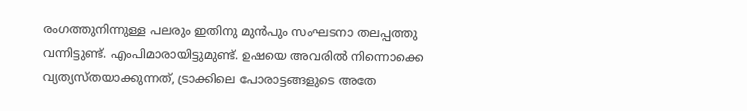രംഗത്തുനിന്നുള്ള പലരും ഇതിനു മുന്‍പും സംഘടനാ തലപ്പത്തു വന്നിട്ടുണ്ട്. എംപിമാരായിട്ടുമുണ്ട്. ഉഷയെ അവരില്‍ നിന്നൊക്കെ വ്യത്യസ്തയാക്കുന്നത്, ട്രാക്കിലെ പോരാട്ടങ്ങളുടെ അതേ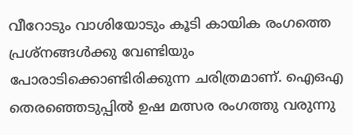വീറോടും വാശിയോടും കൂടി കായിക രംഗത്തെ പ്രശ്‌നങ്ങള്‍ക്കു വേണ്ടിയും പോരാടിക്കൊണ്ടിരിക്കുന്ന ചരിത്രമാണ്. ഐഒഎ തെരഞ്ഞെടുപ്പില്‍ ഉഷ മത്സര രംഗത്തു വരുന്നു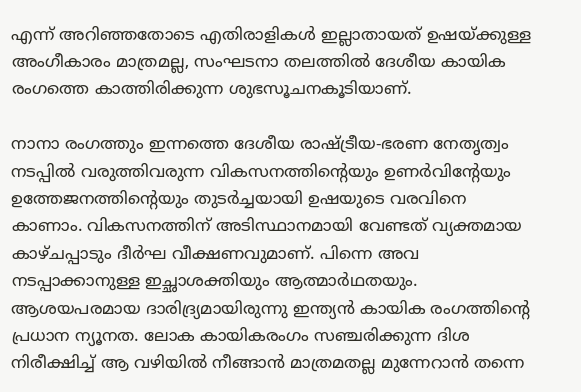എന്ന് അറിഞ്ഞതോടെ എതിരാളികള്‍ ഇല്ലാതായത് ഉഷയ്‌ക്കുള്ള അംഗീകാരം മാത്രമല്ല, സംഘടനാ തലത്തില്‍ ദേശീയ കായിക രംഗത്തെ കാത്തിരിക്കുന്ന ശുഭസൂചനകൂടിയാണ്.

നാനാ രംഗത്തും ഇന്നത്തെ ദേശീയ രാഷ്‌ട്രീയ-ഭരണ നേതൃത്വം നടപ്പില്‍ വരുത്തിവരുന്ന വികസനത്തിന്റെയും ഉണര്‍വിന്റേയും ഉത്തേജനത്തിന്റെയും തുടര്‍ച്ചയായി ഉഷയുടെ വരവിനെ കാണാം. വികസനത്തിന് അടിസ്ഥാനമായി വേണ്ടത് വ്യക്തമായ കാഴ്ചപ്പാടും ദീര്‍ഘ വീക്ഷണവുമാണ്. പിന്നെ അവ നടപ്പാക്കാനുള്ള ഇച്ഛാശക്തിയും ആത്മാര്‍ഥതയും. ആശയപരമായ ദാരിദ്ര്യമായിരുന്നു ഇന്ത്യന്‍ കായിക രംഗത്തിന്റെ പ്രധാന ന്യൂനത. ലോക കായികരംഗം സഞ്ചരിക്കുന്ന ദിശ നിരീക്ഷിച്ച് ആ വഴിയില്‍ നീങ്ങാന്‍ മാത്രമതല്ല മുന്നേറാന്‍ തന്നെ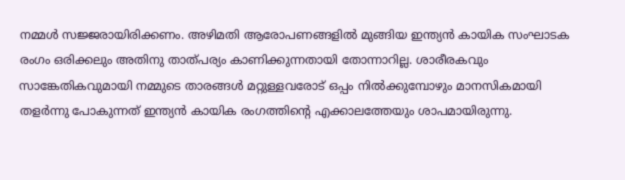നമ്മള്‍ സജ്ജരായിരിക്കണം. അഴിമതി ആരോപണങ്ങളില്‍ മുങ്ങിയ ഇന്ത്യന്‍ കായിക സംഘാടക രംഗം ഒരിക്കലും അതിനു താത്പര്യം കാണിക്കുന്നതായി തോന്നാറില്ല. ശാരീരകവും സാങ്കേതികവുമായി നമ്മുടെ താരങ്ങള്‍ മറ്റുള്ളവരോട് ഒപ്പം നില്‍ക്കുമ്പോഴും മാനസികമായി തളര്‍ന്നു പോകുന്നത് ഇന്ത്യന്‍ കായിക രംഗത്തിന്റെ എക്കാലത്തേയും ശാപമായിരുന്നു.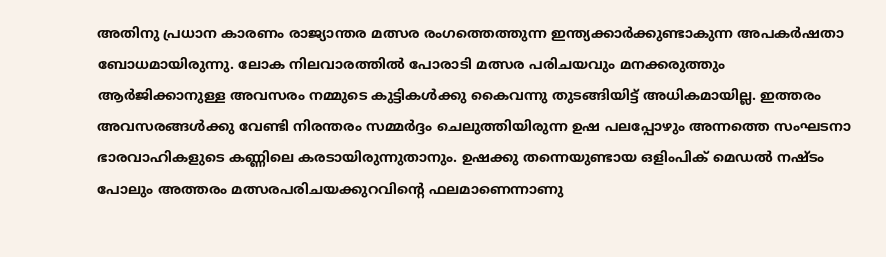അതിനു പ്രധാന കാരണം രാജ്യാന്തര മത്സര രംഗത്തെത്തുന്ന ഇന്ത്യക്കാര്‍ക്കുണ്ടാകുന്ന അപകര്‍ഷതാ ബോധമായിരുന്നു. ലോക നിലവാരത്തില്‍ പോരാടി മത്സര പരിചയവും മനക്കരുത്തും ആര്‍ജിക്കാനുള്ള അവസരം നമ്മുടെ കുട്ടികള്‍ക്കു കൈവന്നു തുടങ്ങിയിട്ട് അധികമായില്ല. ഇത്തരം അവസരങ്ങള്‍ക്കു വേണ്ടി നിരന്തരം സമ്മര്‍ദ്ദം ചെലുത്തിയിരുന്ന ഉഷ പലപ്പോഴും അന്നത്തെ സംഘടനാ ഭാരവാഹികളുടെ കണ്ണിലെ കരടായിരുന്നുതാനും. ഉഷക്കു തന്നെയുണ്ടായ ഒളിംപിക് മെഡല്‍ നഷ്ടം പോലും അത്തരം മത്സരപരിചയക്കുറവിന്റെ ഫലമാണെന്നാണു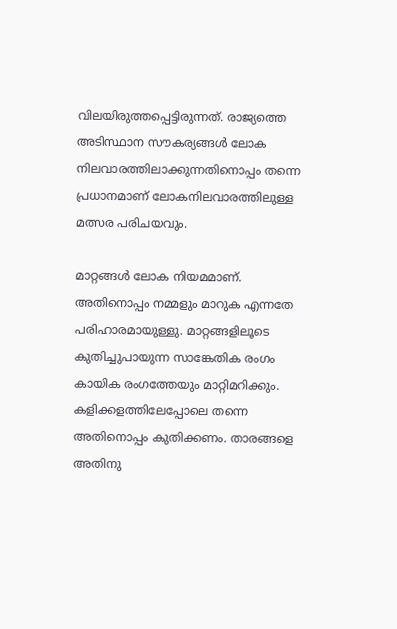വിലയിരുത്തപ്പെട്ടിരുന്നത്. രാജ്യത്തെ അടിസ്ഥാന സൗകര്യങ്ങള്‍ ലോക നിലവാരത്തിലാക്കുന്നതിനൊപ്പം തന്നെ പ്രധാനമാണ് ലോകനിലവാരത്തിലുള്ള മത്സര പരിചയവും.

മാറ്റങ്ങള്‍ ലോക നിയമമാണ്. അതിനൊപ്പം നമ്മളും മാറുക എന്നതേ പരിഹാരമായുള്ളു. മാറ്റങ്ങളിലൂടെ കുതിച്ചുപായുന്ന സാങ്കേതിക രംഗം കായിക രംഗത്തേയും മാറ്റിമറിക്കും. കളിക്കളത്തിലേപ്പോലെ തന്നെ അതിനൊപ്പം കുതിക്കണം. താരങ്ങളെ അതിനു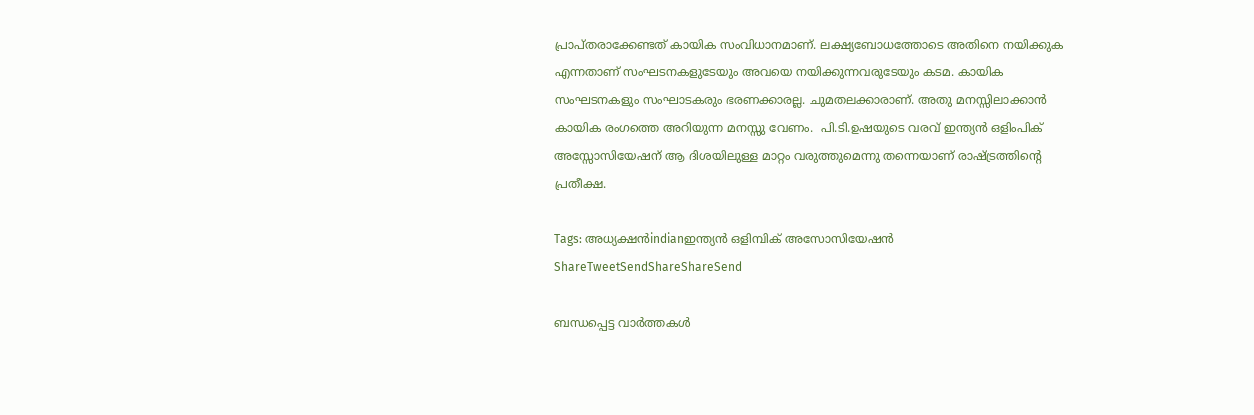പ്രാപ്തരാക്കേണ്ടത് കായിക സംവിധാനമാണ്. ലക്ഷ്യബോധത്തോടെ അതിനെ നയിക്കുക എന്നതാണ് സംഘടനകളുടേയും അവയെ നയിക്കുന്നവരുടേയും കടമ. കായിക സംഘടനകളും സംഘാടകരും ഭരണക്കാരല്ല. ചുമതലക്കാരാണ്. അതു മനസ്സിലാക്കാന്‍ കായിക രംഗത്തെ അറിയുന്ന മനസ്സു വേണം.  പി.ടി.ഉഷയുടെ വരവ് ഇന്ത്യന്‍ ഒളിംപിക് അസ്സോസിയേഷന് ആ ദിശയിലുള്ള മാറ്റം വരുത്തുമെന്നു തന്നെയാണ് രാഷ്‌ട്രത്തിന്റെ പ്രതീക്ഷ.

Tags: അധ്യക്ഷന്‍indianഇന്ത്യന്‍ ഒളിമ്പിക് അസോസിയേഷന്‍
ShareTweetSendShareShareSend

ബന്ധപ്പെട്ട വാര്‍ത്തകള്‍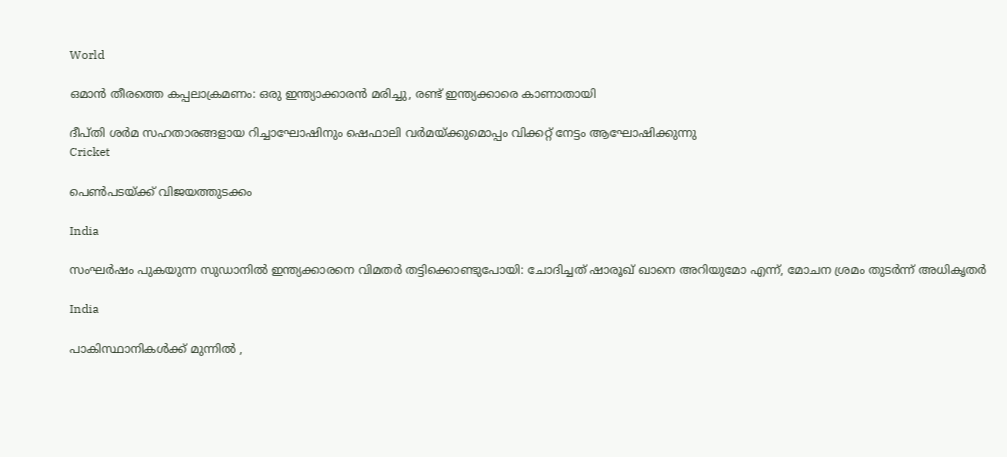World

ഒമാന്‍ തീരത്തെ കപ്പലാക്രമണം: ഒരു ഇന്ത്യാക്കാരന്‍ മരിച്ചു, രണ്ട് ഇന്ത്യക്കാരെ കാണാതായി

ദീപ്തി ശര്‍മ സഹതാരങ്ങളായ റിച്ചാഘോഷിനും ഷെഫാലി വര്‍മയ്ക്കുമൊപ്പം വിക്കറ്റ് നേട്ടം ആഘോഷിക്കുന്നു
Cricket

പെണ്‍പടയ്‌ക്ക് വിജയത്തുടക്കം

India

സംഘർഷം പുകയുന്ന സുഡാനിൽ ഇന്ത്യക്കാരനെ വിമതർ തട്ടിക്കൊണ്ടുപോയി: ചോദിച്ചത് ഷാരൂഖ് ഖാനെ അറിയുമോ എന്ന്, മോചന ശ്രമം തുടർന്ന് അധികൃതർ

India

പാകിസ്ഥാനികൾക്ക് മുന്നിൽ ,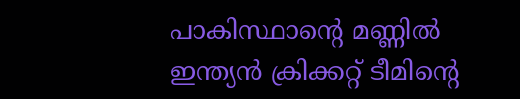പാകിസ്ഥാന്റെ മണ്ണിൽ ഇന്ത്യൻ ക്രിക്കറ്റ് ടീമിന്റെ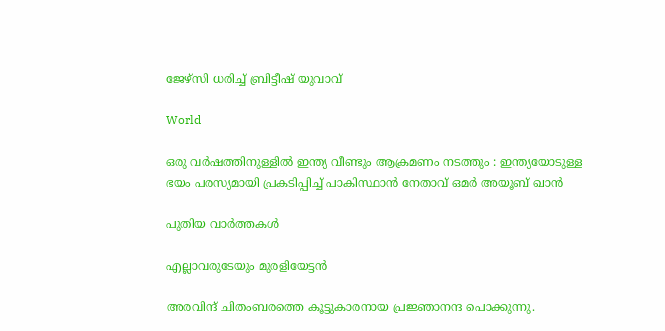ജേഴ്‌സി ധരിച്ച് ബ്രിട്ടീഷ് യുവാവ്

World

ഒരു വർഷത്തിനുള്ളിൽ ഇന്ത്യ വീണ്ടും ആക്രമണം നടത്തും : ഇന്ത്യയോടുള്ള ഭയം പരസ്യമായി പ്രകടിപ്പിച്ച് പാകിസ്ഥാൻ നേതാവ് ഒമർ അയൂബ് ഖാൻ

പുതിയ വാര്‍ത്തകള്‍

എല്ലാവരുടേയും മുരളിയേട്ടന്‍

അരവിന്ദ് ചിതംബരത്തെ കൂട്ടുകാരനായ പ്രജ്ഞാനന്ദ പൊക്കുന്നു.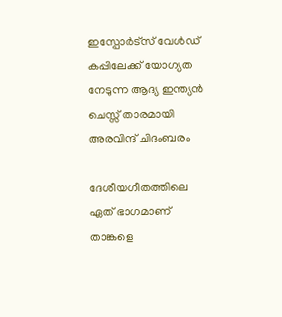ഇസ്പോര്‍ട്സ് വേള്‍ഡ് കപ്പിലേക്ക് യോഗ്യത നേടുന്ന ആദ്യ ഇന്ത്യൻ ചെസ്സ് താരമായി അരവിന്ദ് ചിദംബരം

ദേശീയഗീതത്തിലെ ഏത് ഭാഗമാണ് താങ്കളെ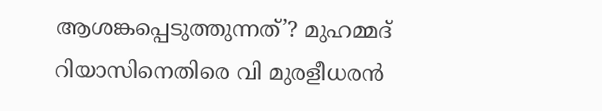ആശങ്കപ്പെടുത്തുന്നത്’? മുഹമ്മദ് റിയാസിനെതിരെ വി മുരളീധരൻ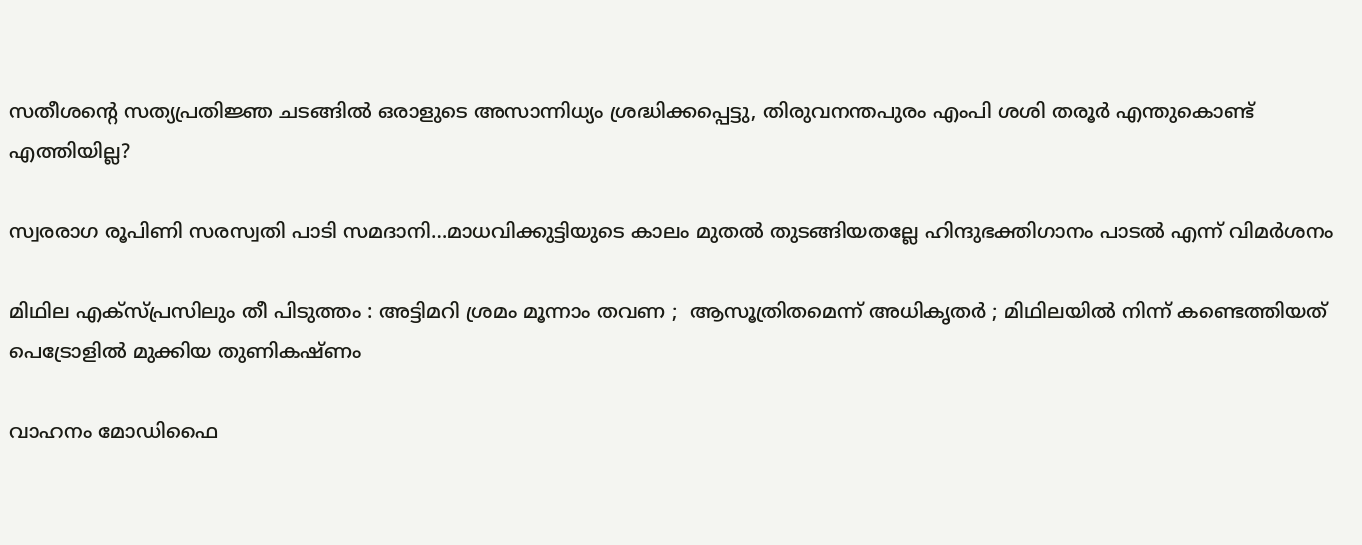സതീശന്റെ സത്യപ്രതിജ്ഞ ചടങ്ങില്‍ ഒരാളുടെ അസാന്നിധ്യം ശ്രദ്ധിക്കപ്പെട്ടു, തിരുവനന്തപുരം എംപി ശശി തരൂര്‍ എന്തുകൊണ്ട് എത്തിയില്ല?

സ്വരരാഗ രൂപിണി സരസ്വതി പാടി സമദാനി…മാധവിക്കുട്ടിയുടെ കാലം മുതല്‍ തുടങ്ങിയതല്ലേ ഹിന്ദുഭക്തിഗാനം പാടല്‍ എന്ന് വിമര്‍ശനം

മിഥില എക്സ്പ്രസിലും തീ പിടുത്തം : അട്ടിമറി ശ്രമം മൂന്നാം തവണ ;  ആസൂത്രിതമെന്ന് അധികൃതർ ; മിഥിലയിൽ നിന്ന് കണ്ടെത്തിയത് പെട്രോളിൽ മുക്കിയ തുണികഷ്ണം

വാഹനം മോഡിഫൈ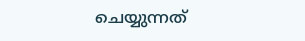ചെയ്യുന്നത്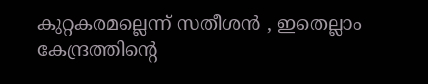കുറ്റകരമല്ലെന്ന് സതീശന്‍ , ഇതെല്ലാം കേന്ദ്രത്തിന്റെ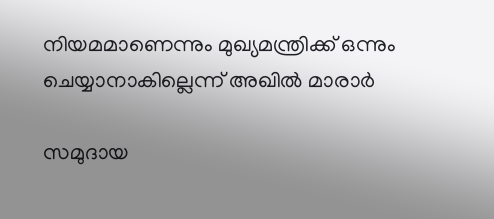നിയമമാണെന്നും മുഖ്യമന്ത്രിക്ക് ഒന്നും ചെയ്യാനാകില്ലെന്ന് അഖില്‍ മാരാര്‍

സമുദായ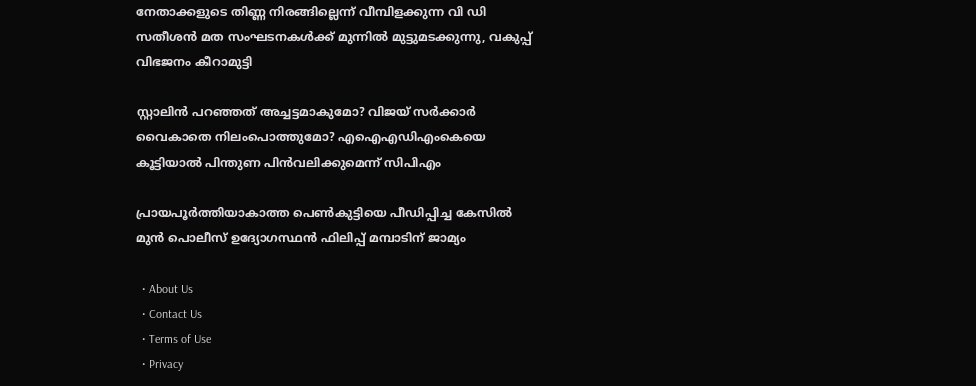നേതാക്കളുടെ തിണ്ണ നിരങ്ങില്ലെന്ന് വീമ്പിളക്കുന്ന വി ഡി സതീശന്‍ മത സംഘടനകള്‍ക്ക് മുന്നില്‍ മുട്ടുമടക്കുന്നു, വകുപ്പ് വിഭജനം കീറാമുട്ടി

സ്റ്റാലിന്‍ പറഞ്ഞത് അച്ചട്ടമാകുമോ? വിജയ് സർക്കാര്‍ വൈകാതെ നിലംപൊത്തുമോ? എഐഎഡിഎംകെയെ കൂട്ടിയാൽ പിന്തുണ പിൻവലിക്കുമെന്ന് സിപിഎം

പ്രായപൂര്‍ത്തിയാകാത്ത പെണ്‍കുട്ടിയെ പീഡിപ്പിച്ച കേസില്‍ മുന്‍ പൊലീസ് ഉദ്യോഗസ്ഥന്‍ ഫിലിപ്പ് മമ്പാടിന് ജാമ്യം

  • About Us
  • Contact Us
  • Terms of Use
  • Privacy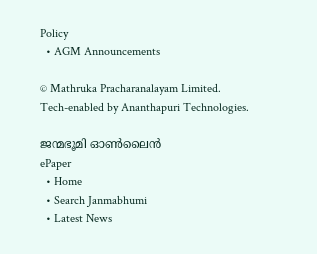Policy
  • AGM Announcements

© Mathruka Pracharanalayam Limited.
Tech-enabled by Ananthapuri Technologies.

ജന്മഭൂമി ഓണ്‍ലൈന്‍
ePaper
  • Home
  • Search Janmabhumi
  • Latest News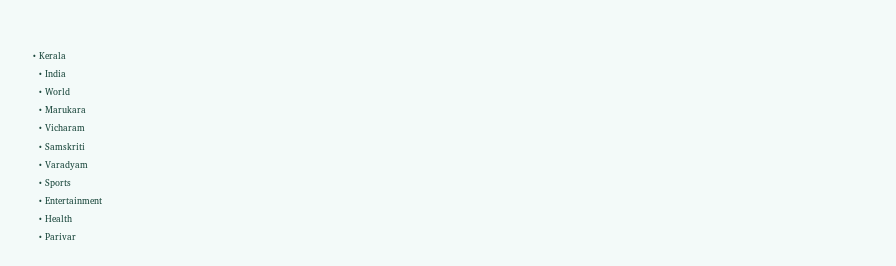• Kerala
  • India
  • World
  • Marukara
  • Vicharam
  • Samskriti
  • Varadyam
  • Sports
  • Entertainment
  • Health
  • Parivar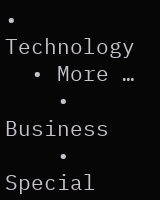• Technology
  • More …
    • Business
    • Special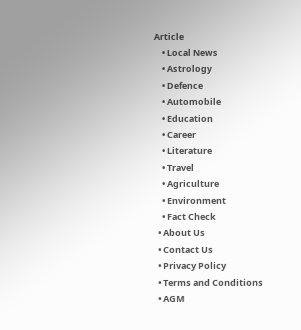Article
    • Local News
    • Astrology
    • Defence
    • Automobile
    • Education
    • Career
    • Literature
    • Travel
    • Agriculture
    • Environment
    • Fact Check
  • About Us
  • Contact Us
  • Privacy Policy
  • Terms and Conditions
  • AGM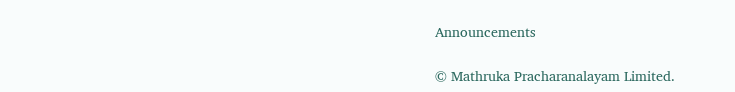Announcements

© Mathruka Pracharanalayam Limited.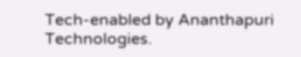Tech-enabled by Ananthapuri Technologies.